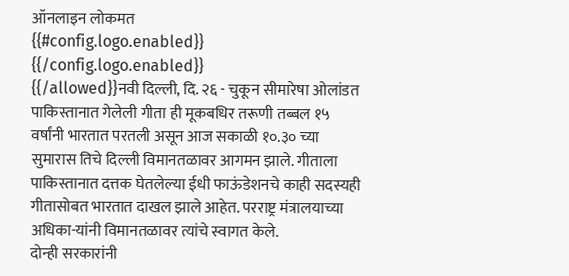ऑनलाइन लोकमत
{{#config.logo.enabled}} {{/config.logo.enabled}}
{{/allowed}}नवी दिल्ली, दि. २६ - चुकून सीमारेषा ओलांडत पाकिस्तानात गेलेली गीता ही मूकबधिर तरूणी तब्बल १५ वर्षांनी भारतात परतली असून आज सकाळी १०.३० च्या सुमारास तिचे दिल्ली विमानतळावर आगमन झाले. गीताला पाकिस्तानात दत्तक घेतलेल्या ईधी फाऊंडेशनचे काही सदस्यही गीतासोबत भारतात दाखल झाले आहेत. परराष्ट्र मंत्रालयाच्या अधिका-यांनी विमानतळावर त्यांचे स्वागत केले.
दोन्ही सरकारांनी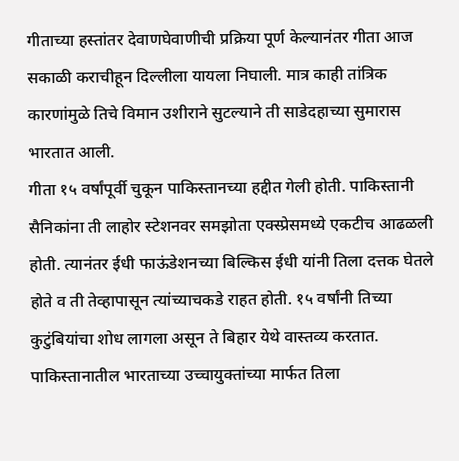गीताच्या हस्तांतर देवाणघेवाणीची प्रक्रिया पूर्ण केल्यानंतर गीता आज सकाळी कराचीहून दिल्लीला यायला निघाली. मात्र काही तांत्रिक कारणांमुळे तिचे विमान उशीराने सुटल्याने ती साडेदहाच्या सुमारास भारतात आली.
गीता १५ वर्षांपूर्वी चुकून पाकिस्तानच्या हद्दीत गेली होती. पाकिस्तानी सैनिकांना ती लाहोर स्टेशनवर समझोता एक्स्प्रेसमध्ये एकटीच आढळली होती. त्यानंतर ईधी फाऊंडेशनच्या बिल्किस ईधी यांनी तिला दत्तक घेतले होते व ती तेव्हापासून त्यांच्याचकडे राहत होती. १५ वर्षांनी तिच्या कुटुंबियांचा शोध लागला असून ते बिहार येथे वास्तव्य करतात. पाकिस्तानातील भारताच्या उच्चायुक्तांच्या मार्फत तिला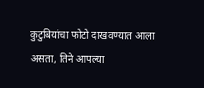कुटुबियांचा फोटो दाखवण्यात आला असता, तिने आपल्या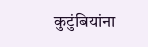कुटुंबियांना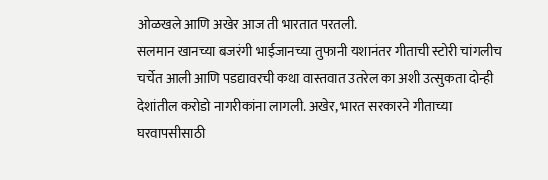ओळखले आणि अखेर आज ती भारतात परतली.
सलमान खानच्या बजरंगी भाईजानच्या तुफानी यशानंतर गीताची स्टोरी चांगलीच चर्चेत आली आणि पडद्यावरची कथा वास्तवात उतरेल का अशी उत्सुकता दोन्ही देशांतील करोडो नागरीकांना लागली. अखेर, भारत सरकारने गीताच्या घरवापसीसाठी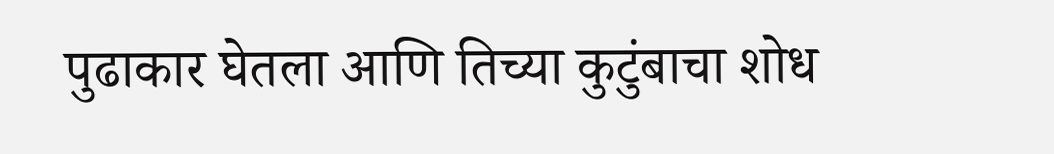पुढाकार घेतला आणि तिच्या कुटुंबाचा शोध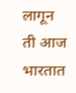लागून ती आज भारतात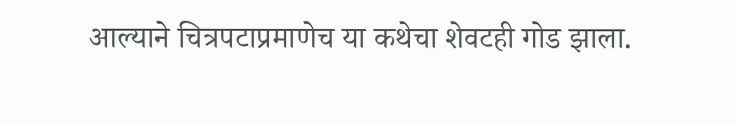आल्याने चित्रपटाप्रमाणेच या कथेचा शेवटही गोड झाला.